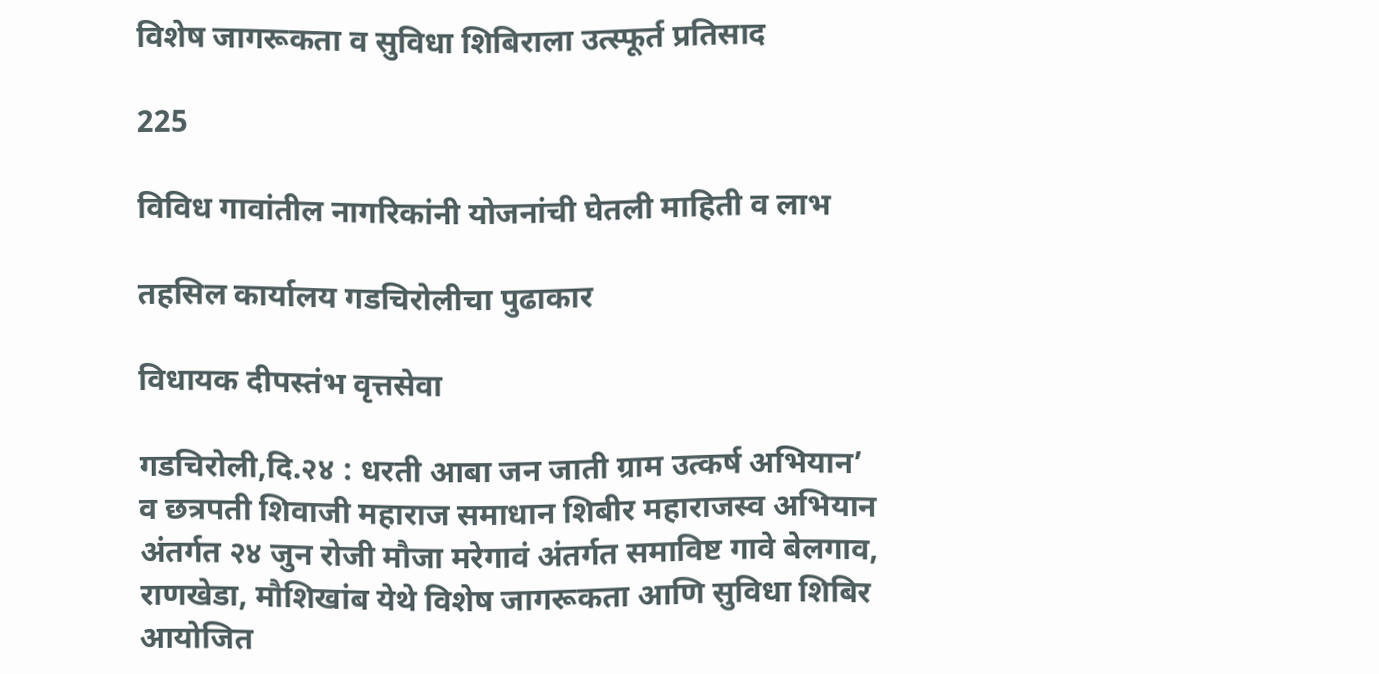विशेष जागरूकता व सुविधा शिबिराला उत्स्फूर्त प्रतिसाद

225

विविध गावांतील नागरिकांनी योजनांची घेतली माहिती व लाभ

तहसिल कार्यालय गडचिरोलीचा पुढाकार

विधायक दीपस्तंभ वृत्तसेवा

गडचिरोली,दि.२४ : धरती आबा जन जाती ग्राम उत्कर्ष अभियान’ व छत्रपती शिवाजी महाराज समाधान शिबीर महाराजस्व अभियान अंतर्गत २४ जुन रोजी मौजा मरेगावं अंतर्गत समाविष्ट गावे बेलगाव, राणखेडा, मौशिखांब येथे विशेष जागरूकता आणि सुविधा शिबिर आयोजित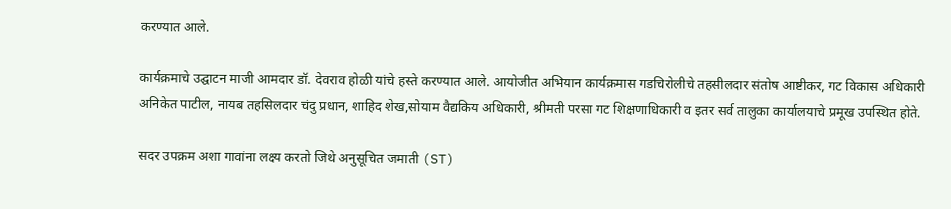करण्यात आले.

कार्यक्रमाचे उद्घाटन माजी आमदार डॉ. देवराव होळी यांचे हस्ते करण्यात आले. आयोजीत अभियान कार्यक्रमास गडचिरोलीचे तहसीलदार संतोष आष्टीकर, गट विकास अधिकारी अनिकेत पाटील, नायब तहसिलदार चंदु प्रधान, शाहिद शेख,सोयाम वैद्यकिय अधिकारी, श्रीमती परसा गट शिक्षणाधिकारी व इतर सर्व तालुका कार्यालयाचे प्रमूख उपस्थित होते.

सदर उपक्रम अशा गावांना लक्ष्य करतो जिथे अनुसूचित जमाती (ST)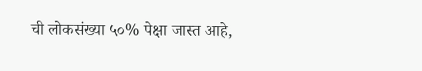ची लोकसंख्या ५०% पेक्षा जास्त आहे,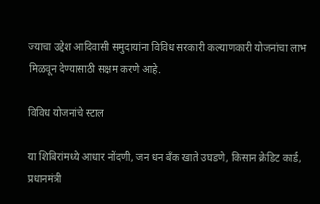ज्याचा उद्देश आदिवासी समुदायांना विविध सरकारी कल्याणकारी योजनांचा लाभ मिळवून देण्यासाठी सक्षम करणे आहे.

विविध योजनांचे स्टाल

या शिबिरांमध्ये आधार नोंदणी, जन धन बँक खाते उघडणे, किसान क्रेडिट कार्ड, प्रधानमंत्री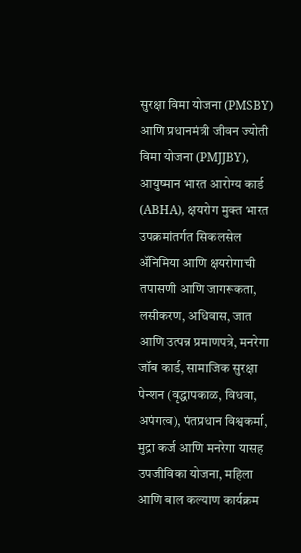सुरक्षा विमा योजना (PMSBY) आणि प्रधानमंत्री जीवन ज्योती विमा योजना (PMJJBY), आयुष्मान भारत आरोग्य कार्ड (ABHA), क्षयरोग मुक्त भारत उपक्रमांतर्गत सिकलसेल ॲनिमिया आणि क्षयरोगाची तपासणी आणि जागरूकता, लसीकरण, अधिवास, जात आणि उत्पन्न प्रमाणपत्रे, मनरेगा जॉब कार्ड, सामाजिक सुरक्षा पेन्शन (वृद्धापकाळ, विधवा, अपंगत्व), पंतप्रधान विश्वकर्मा, मुद्रा कर्ज आणि मनरेगा यासह उपजीविका योजना, महिला आणि बाल कल्याण कार्यक्रम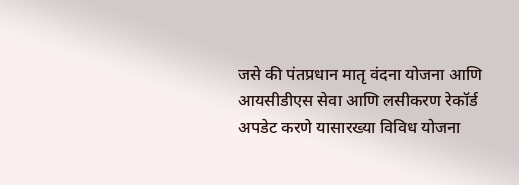जसे की पंतप्रधान मातृ वंदना योजना आणि आयसीडीएस सेवा आणि लसीकरण रेकॉर्ड अपडेट करणे यासारख्या विविध योजना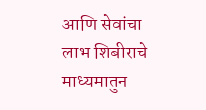आणि सेवांचा लाभ शिबीराचे माध्यमातुन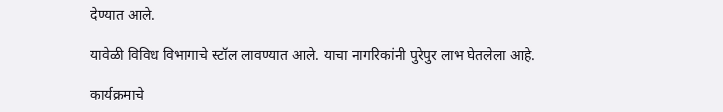देण्यात आले.

यावेळी विविध विभागाचे स्टॉल लावण्यात आले. याचा नागरिकांनी पुरेपुर लाभ घेतलेला आहे.

कार्यक्रमाचे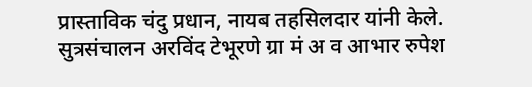प्रास्ताविक चंदु प्रधान, नायब तहसिलदार यांनी केले. सुत्रसंचालन अरविंद टेभूरणे ग्रा मं अ व आभार रुपेश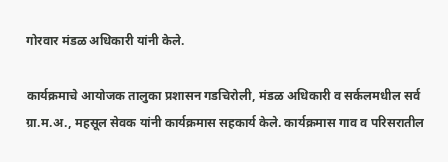गोरवार मंडळ अधिकारी यांनी केले.

कार्यक्रमाचे आयोजक तालुका प्रशासन गडचिरोली, मंडळ अधिकारी व सर्कलमधील सर्व ग्रा.म.अ., महसूल सेवक यांनी कार्यक्रमास सहकार्य केले. कार्यक्रमास गाव व परिसरातील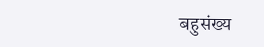बहुसंख्य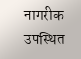नागरीक उपस्थित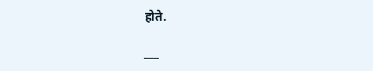होते.

___